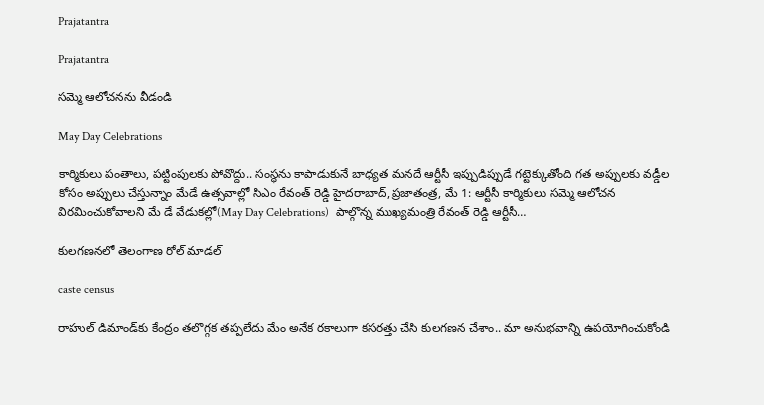Prajatantra

Prajatantra

సమ్మె ఆలోచనను వీడండి

May Day Celebrations

కార్మికులు పంతాలు, పట్టింపులకు పోవొద్దు.. సంస్థను కాపాడుకునే బాధ్యత మనదే ఆర్టీసీ ఇప్పుడిప్పుడే గట్టెక్కుతోంది గత అప్పులకు వడ్డీల కోసం అప్పులు చేస్తున్నాం మేడే ఉత్సవాల్లో సిఎం రేవంత్‌ ‌రెడ్డి హైదరాబాద్‌,ప్రజాతంత్ర, మే 1: ఆర్టీసీ కార్మికులు సమ్మె ఆలోచన విరమించుకోవాలని మే డే వేడుకల్లో(May Day Celebrations)  పాల్గొన్న ముఖ్యమంత్రి రేవంత్‌ ‌రెడ్డి ఆర్టీసీ…

కులగణనలో తెలంగాణ రోల్‌ ‌మాడల్‌

caste census

రాహుల్‌ ‌డిమాండ్‌కు కేంద్రం తలొగ్గక తప్పలేదు మేం అనేక రకాలుగా కసరత్తు చేసి కులగణన చేశాం.. మా అనుభవాన్ని ఉపయోగించుకోండి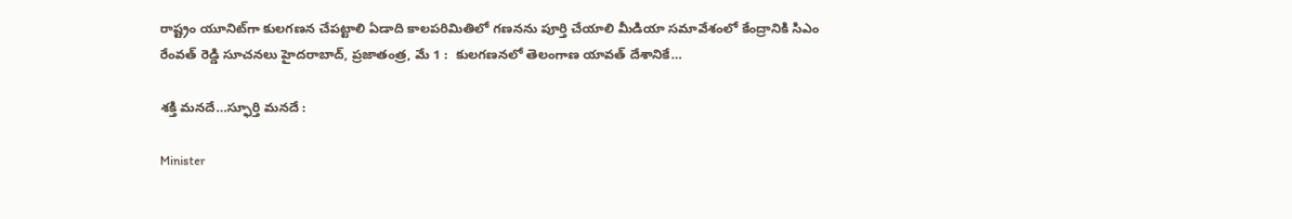రాష్ట్రం యూనిట్‌గా కులగణన చేపట్టాలి ఏడాది కాలపరిమితిలో గణనను పూర్తి చేయాలి మీడియా సమావేశంలో కేంద్రానికి సిఎం రేంవత్‌ ‌రెడ్డి సూచనలు హైదరాబాద్, ప్రజాతంత్ర, మే 1 :  కులగణనలో తెలంగాణ యావత్ దేశానికే…

శక్తి మనదే…స్ఫూర్తి మనదే :

Minister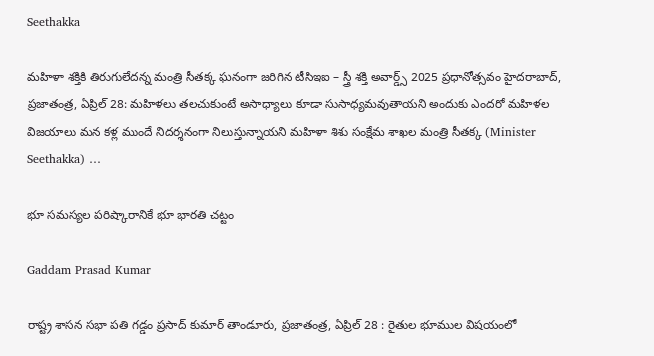Seethakka

మహిళా శక్తికి తిరుగులేదన్న మంత్రి సీతక్క ఘనంగా జరిగిన టీసిఇఐ – స్త్రీ శక్తి అవార్డ్స్ 2025 ప్రధానోత్సవం హైదరాబాద్, ప్రజాతంత్ర, ఏప్రిల్‌ 28: మహిళలు తలచుకుంటే అసాధ్యాలు కూడా సుసాధ్యమవుతాయని అందుకు ఎందరో మహిళల విజయాలు మన కళ్ల ముందే నిదర్శనంగా నిలుస్తున్నాయని మహిళా శిశు సంక్షేమ శాఖల మంత్రి సీతక్క (Minister Seethakka) …

భూ సమస్యల పరిష్కారానికే భూ భారతి చట్టం

Gaddam Prasad Kumar

రాష్ట్ర శాసన సభా పతి గడ్డం ప్రసాద్ కుమార్ తాండూరు, ప్రజాతంత్ర, ఏప్రిల్ 28 : రైతుల భూముల విషయంలో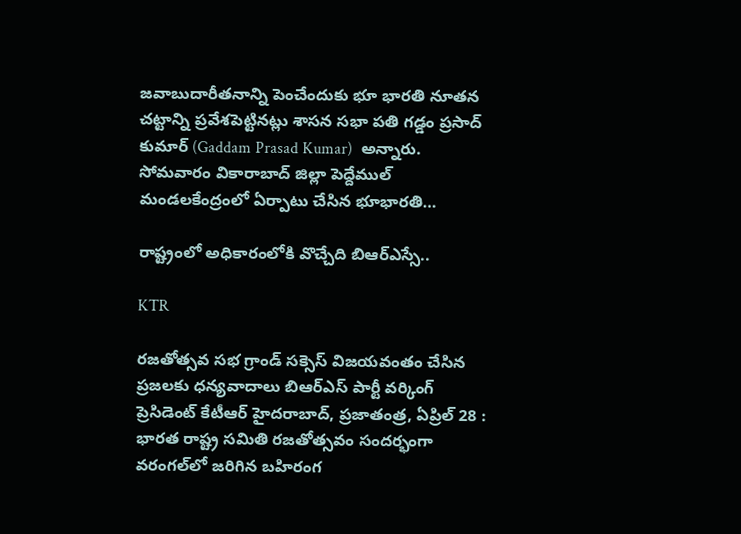జవాబుదారీతనాన్ని పెంచేందుకు భూ భారతి నూతన చట్టాన్ని ప్రవేశపెట్టినట్లు శాసన సభా పతి గడ్డం ప్రసాద్ కుమార్ (Gaddam Prasad Kumar)  అన్నారు. సోమవారం వికారాబాద్ జిల్లా పెద్దేముల్ మండలకేంద్రంలో ఏర్పాటు చేసిన భూభారతి…

రాష్ట్రంలో అధికారంలోకి వొచ్చేది బిఆర్ఎస్సే..

KTR

రజతోత్సవ సభ గ్రాండ్ సక్సెస్ విజయవంతం చేసిన ప్రజలకు ధన్యవాదాలు బిఆర్ఎస్ పార్టీ వర్కింగ్ ప్రెసిడెంట్ కేటీఆర్ హైదరాబాద్, ప్రజాతంత్ర, ఏప్రిల్ 28 : భారత రాష్ట్ర సమితి రజతోత్సవం సందర్భంగా వరంగల్‌లో జరిగిన బహిరంగ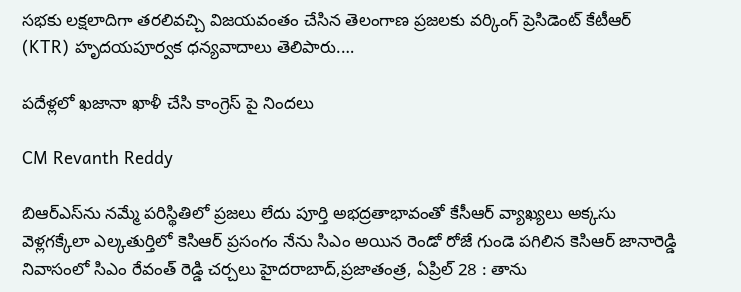సభకు లక్షలాదిగా తరలివచ్చి విజయవంతం చేసిన తెలంగాణ ప్రజలకు వర్కింగ్ ప్రెసిడెంట్ కేటీఆర్ (KTR) హృదయపూర్వక ధన్యవాదాలు తెలిపారు.…

పదేళ్లలో ఖజానా ఖాళీ చేసి కాంగ్రెస్ పై నిందలు

CM Revanth Reddy

బిఆర్‌ఎస్‌ను నమ్మే పరిస్థితిలో ప్రజలు లేదు పూర్తి అభద్రతాభావంతో కేసీఆర్‌ వ్యాఖ్యలు అక్కసు వెళ్లగక్కేలా ఎల్కతుర్తిలో కెసిఆర్‌ ప్రసంగం నేను సిఎం అయిన రెండో రోజే గుండె పగిలిన కెసిఆర్‌ జానారెడ్డి నివాసంలో సిఎం రేవంత్‌ రెడ్డి ‌చర్చలు హైదరాబాద్‌,ప్రజాతంత్ర, ఏప్రిల్‌ 28 : తాను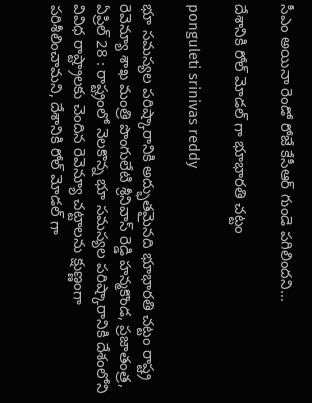సీఎం అయినా రెండో రోజే కేసీఆర్‌ ‌గుండె పగిలిందని…

దేశానికి రోల్ మోడల్ గా భూభారతి చట్టం

ponguleti srinivas reddy

భూ సమస్యల పరిష్కారానికి అద్భుతమైనది భూభారతి చట్టం రాష్ట్ర రెవెన్యూ శాఖ మంత్రి పొంగులేటి శ్రీనివాస్ రెడ్డి హన్మకొండ, ప్రజాతంత్ర, ఏప్రిల్ 28 : రాష్ట్రంలో నెలకొన్న భూ సమస్యల పరిష్కారానికి దేశంలోని వివిధ రాష్ట్రాలకు చెందిన రెవెన్యూ చట్టాలను క్షుణ్ణంగా పరిశీలించామని, దేశానికి రోల్ మోడల్ గా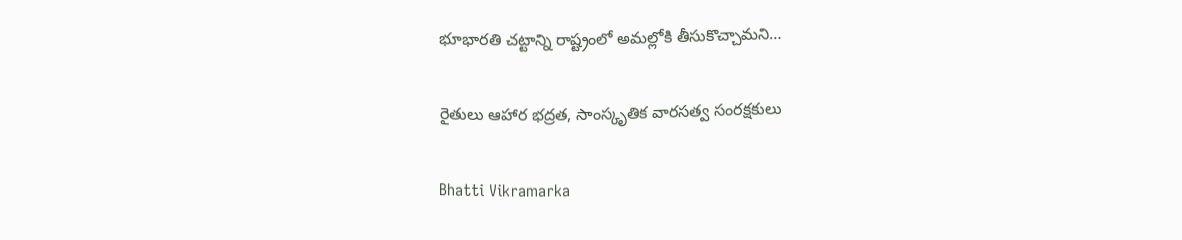భూభారతి చట్టాన్ని రాష్ట్రంలో అమల్లోకి తీసుకొచ్చామని…

రైతులు ఆహార భద్రత, సాంస్కృతిక వారసత్వ సంరక్షకులు

Bhatti Vikramarka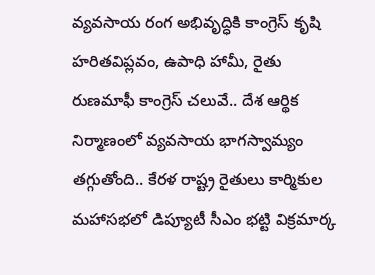వ్యవసాయ రంగ అభివృద్ధికి కాంగ్రెస్ కృషి హరితవిప్లవం, ఉపాధి హామీ, రైతు రుణమాఫీ కాంగ్రెస్ చలువే.. దేశ ఆర్థిక నిర్మాణంలో వ్యవసాయ భాగస్వామ్యం తగ్గుతోంది.. కేరళ రాష్ట్ర రైతులు కార్మికుల మహాసభలో డిప్యూటీ సీఎం భట్టి విక్రమార్క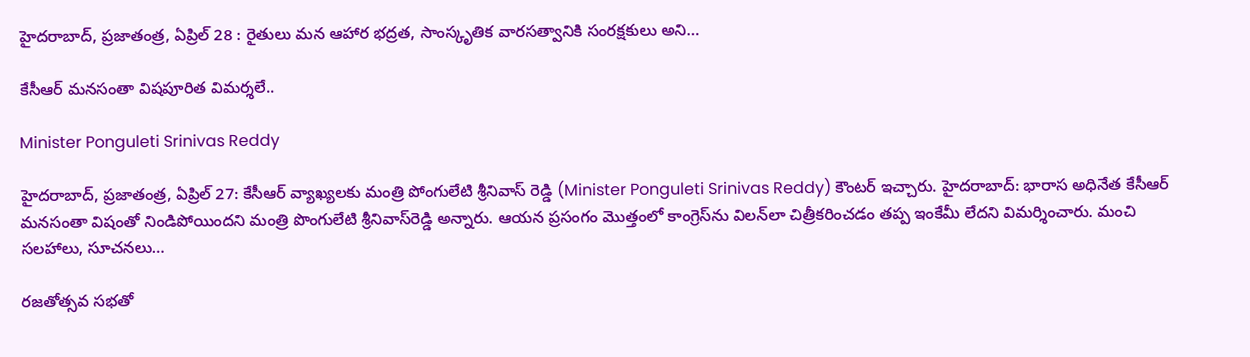హైదరాబాద్, ప్రజాతంత్ర, ఏప్రిల్ 28 : రైతులు మన ఆహార భద్రత, సాంస్కృతిక వారసత్వానికి సంరక్షకులు అని…

కేసీఆర్ మనసంతా విషపూరిత విమర్శలే..

Minister Ponguleti Srinivas Reddy

హైదరాబాద్, ప్రజాతంత్ర, ఏప్రిల్ 27: కేసీఆర్ వ్యాఖ్యలకు మంత్రి పోంగులేటి శ్రీనివాస్ రెడ్డి (Minister Ponguleti Srinivas Reddy) కౌంటర్ ఇచ్చారు. హైదరాబాద్‌: భారాస అధినేత కేసీఆర్‌ మనసంతా విషంతో నిండిపోయిందని మంత్రి పొంగులేటి శ్రీనివాస్‌రెడ్డి అన్నారు. ఆయన ప్రసంగం మొత్తంలో కాంగ్రెస్‌ను విలన్‌లా చిత్రీకరించడం తప్ప ఇంకేమీ లేదని విమర్శించారు. మంచి సలహాలు, సూచనలు…

ర‌జ‌తోత్స‌వ స‌భ‌తో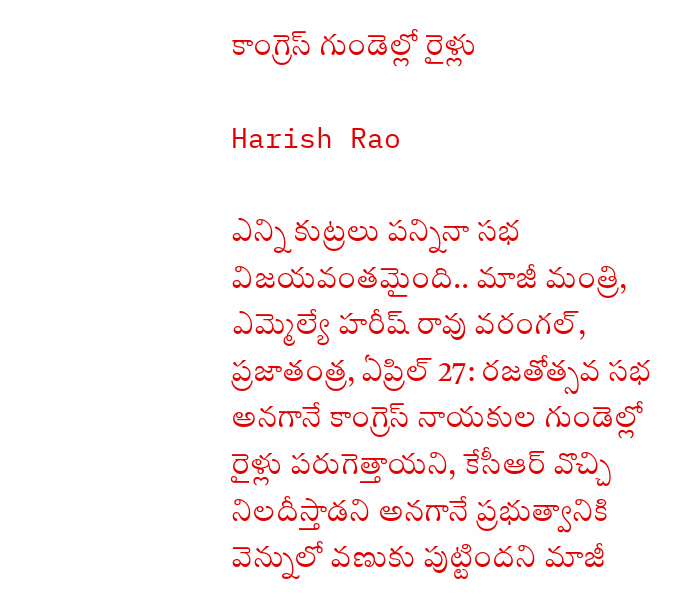కాంగ్రెస్ గుండెల్లో రైళ్లు

Harish Rao

ఎన్ని కుట్ర‌లు ప‌న్నినా స‌భ విజ‌య‌వంత‌మైంది.. మాజీ మంత్రి, ఎమ్మెల్యే హరీష్ రావు వ‌రంగ‌ల్‌, ప్ర‌జాతంత్ర‌, ఏప్రిల్ 27: రజతోత్సవ సభ అనగానే కాంగ్రెస్ నాయకుల గుండెల్లో రైళ్లు పరుగెత్తాయని, కేసీఆర్ వొచ్చి నిలదీస్తాడ‌ని అనగానే ప్రభుత్వానికి వెన్నులో వణుకు పుట్టింద‌ని మాజీ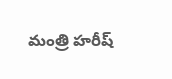మంత్రి హ‌రీష్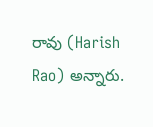రావు (Harish Rao) అన్నారు.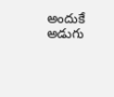అందుకే అడుగు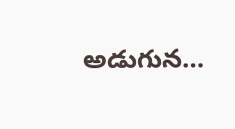అడుగున…